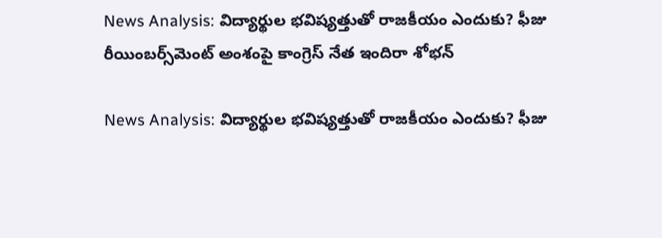News Analysis: విద్యార్థుల భవిష్యత్తుతో రాజకీయం ఎందుకు? ఫీజు రీయింబర్స్‌మెంట్ అంశంపై కాంగ్రెస్ నేత ఇందిరా శోభన్

News Analysis: విద్యార్థుల భవిష్యత్తుతో రాజకీయం ఎందుకు? ఫీజు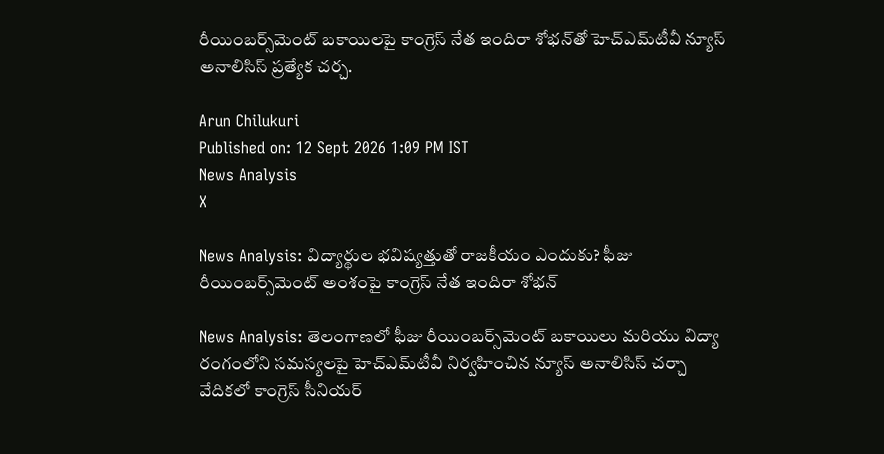రీయింబర్స్‌మెంట్ బకాయిలపై కాంగ్రెస్ నేత ఇందిరా శోభన్‌తో హెచ్‌ఎమ్‌టీవీ న్యూస్ అనాలిసిస్ ప్రత్యేక చర్చ.

Arun Chilukuri
Published on: 12 Sept 2026 1:09 PM IST
News Analysis
X

News Analysis: విద్యార్థుల భవిష్యత్తుతో రాజకీయం ఎందుకు? ఫీజు రీయింబర్స్‌మెంట్ అంశంపై కాంగ్రెస్ నేత ఇందిరా శోభన్

News Analysis: తెలంగాణలో ఫీజు రీయింబర్స్‌మెంట్ బకాయిలు మరియు విద్యా రంగంలోని సమస్యలపై హెచ్‌ఎమ్‌టీవీ నిర్వహించిన న్యూస్ అనాలిసిస్ చర్చా వేదికలో కాంగ్రెస్ సీనియర్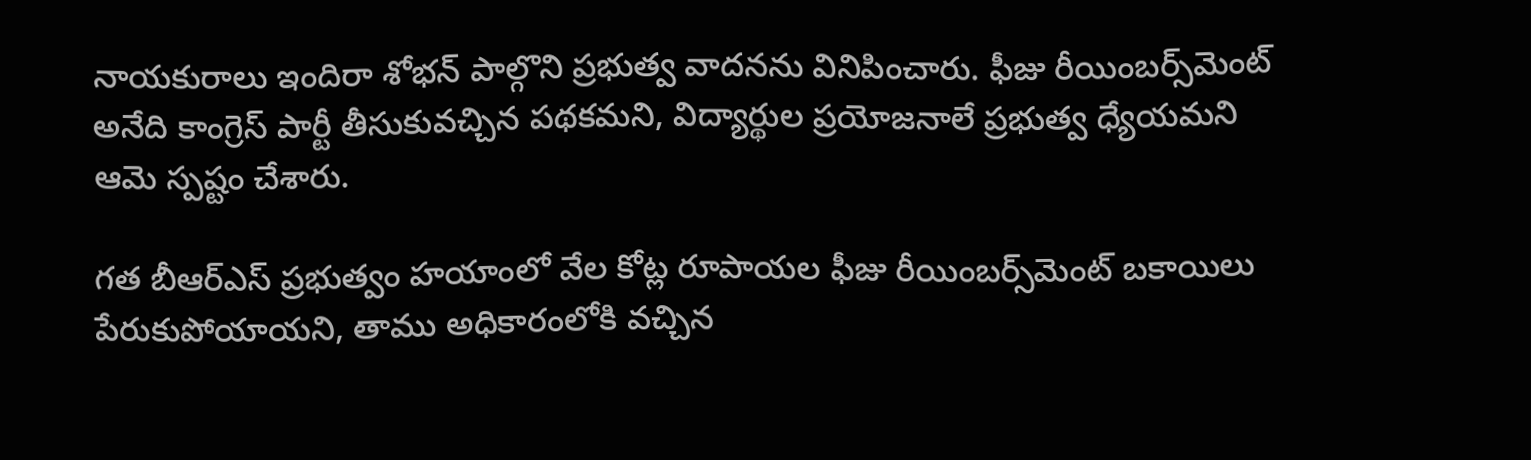నాయకురాలు ఇందిరా శోభన్ పాల్గొని ప్రభుత్వ వాదనను వినిపించారు. ఫీజు రీయింబర్స్‌మెంట్ అనేది కాంగ్రెస్ పార్టీ తీసుకువచ్చిన పథకమని, విద్యార్థుల ప్రయోజనాలే ప్రభుత్వ ధ్యేయమని ఆమె స్పష్టం చేశారు.

గత బీఆర్ఎస్ ప్రభుత్వం హయాంలో వేల కోట్ల రూపాయల ఫీజు రీయింబర్స్‌మెంట్ బకాయిలు పేరుకుపోయాయని, తాము అధికారంలోకి వచ్చిన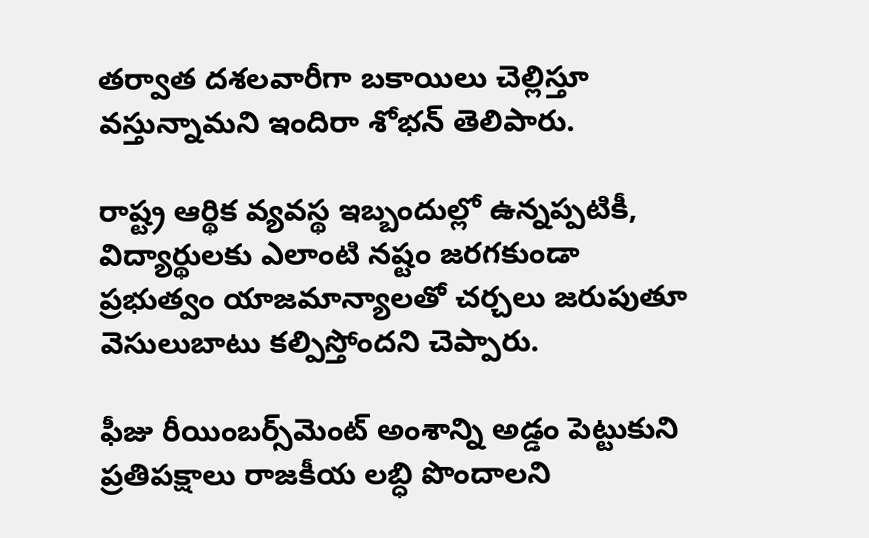తర్వాత దశలవారీగా బకాయిలు చెల్లిస్తూ వస్తున్నామని ఇందిరా శోభన్ తెలిపారు.

రాష్ట్ర ఆర్థిక వ్యవస్థ ఇబ్బందుల్లో ఉన్నప్పటికీ, విద్యార్థులకు ఎలాంటి నష్టం జరగకుండా ప్రభుత్వం యాజమాన్యాలతో చర్చలు జరుపుతూ వెసులుబాటు కల్పిస్తోందని చెప్పారు.

ఫీజు రీయింబర్స్‌మెంట్ అంశాన్ని అడ్డం పెట్టుకుని ప్రతిపక్షాలు రాజకీయ లబ్ధి పొందాలని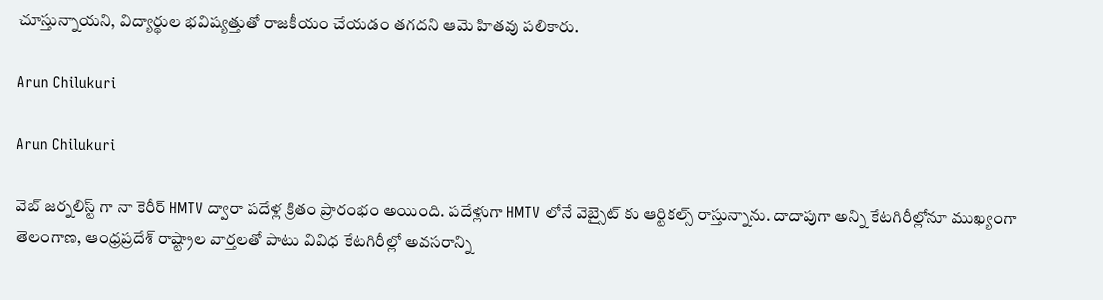చూస్తున్నాయని, విద్యార్థుల భవిష్యత్తుతో రాజకీయం చేయడం తగదని ఆమె హితవు పలికారు.

Arun Chilukuri

Arun Chilukuri

వెబ్ జర్నలిస్ట్ గా నా కెరీర్ HMTV ద్వారా పదేళ్ల క్రితం ప్రారంభం అయింది. పదేళ్లుగా HMTV లోనే వెబ్సైట్ కు ఆర్టికల్స్ రాస్తున్నాను. దాదాపుగా అన్ని కేటగిరీల్లోనూ ముఖ్యంగా తెలంగాణ, ఆంధ్రప్రదేశ్ రాష్ట్రాల వార్తలతో పాటు వివిధ కేటగిరీల్లో అవసరాన్ని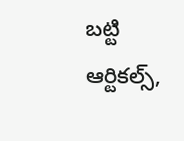బట్టి ఆర్టికల్స్,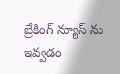బ్రేకింగ్ న్యూస్ ను ఇవ్వడం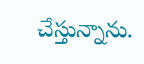చేస్తున్నాను.